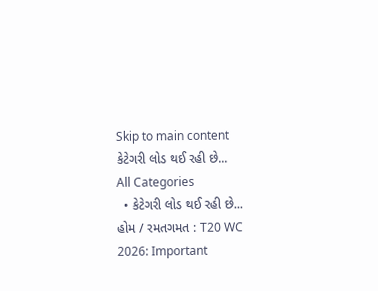Skip to main content
કેટેગરી લોડ થઈ રહી છે...
All Categories
  • કેટેગરી લોડ થઈ રહી છે...
હોમ / રમતગમત : T20 WC 2026: Important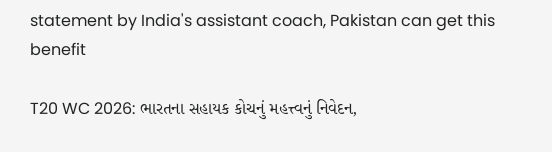statement by India's assistant coach, Pakistan can get this benefit

T20 WC 2026: ભારતના સહાયક કોચનું મહત્ત્વનું નિવેદન,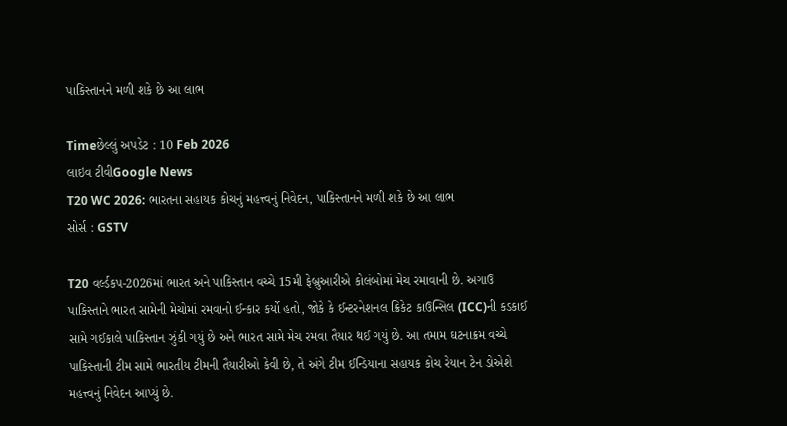પાકિસ્તાનને મળી શકે છે આ લાભ

Timeછેલ્લું અપડેટ : 10 Feb 2026
લાઇવ ટીવીGoogle News
T20 WC 2026: ભારતના સહાયક કોચનું મહત્ત્વનું નિવેદન, પાકિસ્તાનને મળી શકે છે આ લાભ
સોર્સ : GSTV

T20 વર્લ્ડકપ-2026માં ભારત અને પાકિસ્તાન વચ્ચે 15મી ફેબ્રુઆરીએ કોલંબોમાં મેચ રમાવાની છે. અગાઉ પાકિસ્તાને ભારત સામેની મેચોમાં રમવાનો ઈન્કાર કર્યો હતો, જોકે કે ઈન્ટરનેશનલ ક્રિકેટ કાઉન્સિલ (ICC)ની કડકાઈ સામે ગઈકાલે પાકિસ્તાન ઝુંકી ગયું છે અને ભારત સામે મેચ રમવા તૈયાર થઈ ગયું છે. આ તમામ ઘટનાક્રમ વચ્ચે પાકિસ્તાની ટીમ સામે ભારતીય ટીમની તૈયારીઓ કેવી છે, તે અંગે ટીમ ઈન્ડિયાના સહાયક કોચ રેયાન ટેન ડોએશે મહત્ત્વનું નિવેદન આપ્યું છે.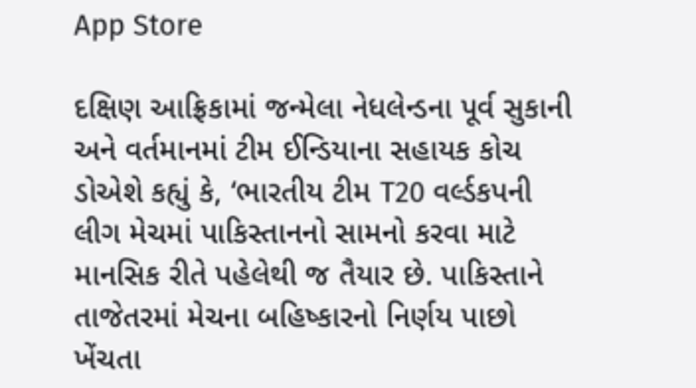App Store

દક્ષિણ આફ્રિકામાં જન્મેલા નેધલેન્ડના પૂર્વ સુકાની અને વર્તમાનમાં ટીમ ઈન્ડિયાના સહાયક કોચ ડોએશે કહ્યું કે, ‘ભારતીય ટીમ T20 વર્લ્ડકપની લીગ મેચમાં પાકિસ્તાનનો સામનો કરવા માટે માનસિક રીતે પહેલેથી જ તૈયાર છે. પાકિસ્તાને તાજેતરમાં મેચના બહિષ્કારનો નિર્ણય પાછો ખેંચતા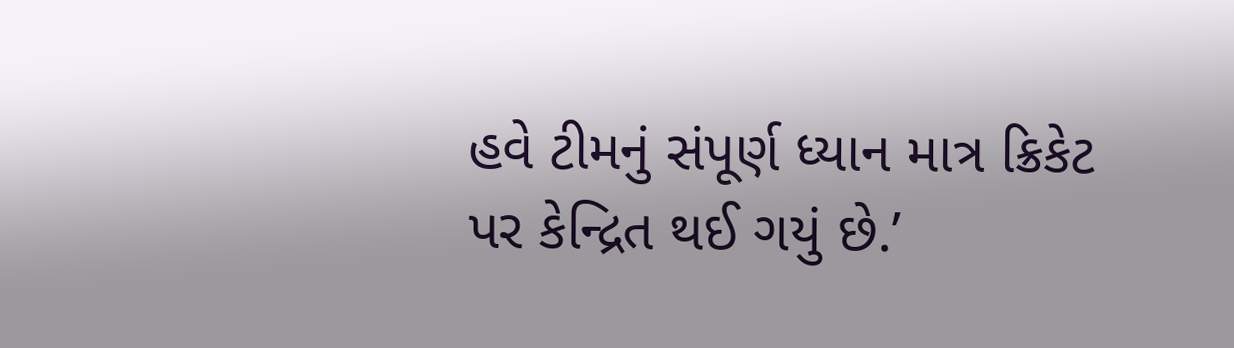હવે ટીમનું સંપૂર્ણ ધ્યાન માત્ર ક્રિકેટ પર કેન્દ્રિત થઈ ગયું છે.’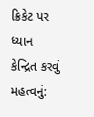ક્રિકેટ પર ધ્યાન કેન્દ્રિત કરવું મહત્વનું: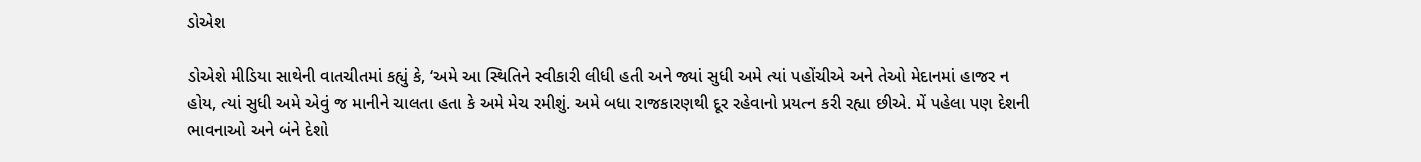ડોએશ

ડોએશે મીડિયા સાથેની વાતચીતમાં કહ્યું કે, ‘અમે આ સ્થિતિને સ્વીકારી લીધી હતી અને જ્યાં સુધી અમે ત્યાં પહોંચીએ અને તેઓ મેદાનમાં હાજર ન હોય, ત્યાં સુધી અમે એવું જ માનીને ચાલતા હતા કે અમે મેચ રમીશું. અમે બધા રાજકારણથી દૂર રહેવાનો પ્રયત્ન કરી રહ્યા છીએ. મેં પહેલા પણ દેશની ભાવનાઓ અને બંને દેશો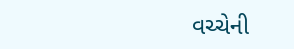વચ્ચેની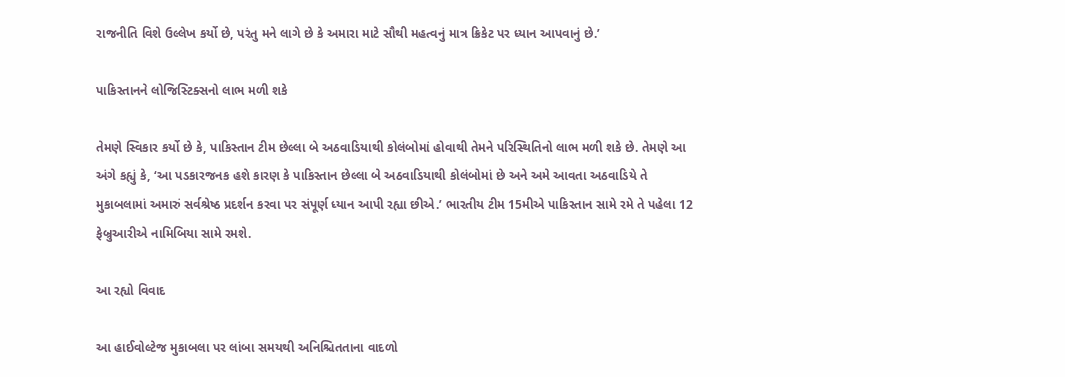રાજનીતિ વિશે ઉલ્લેખ કર્યો છે, પરંતુ મને લાગે છે કે અમારા માટે સૌથી મહત્વનું માત્ર ક્રિકેટ પર ધ્યાન આપવાનું છે.’

પાકિસ્તાનને લોજિસ્ટિક્સનો લાભ મળી શકે

તેમણે સ્વિકાર કર્યો છે કે, પાકિસ્તાન ટીમ છેલ્લા બે અઠવાડિયાથી કોલંબોમાં હોવાથી તેમને પરિસ્થિતિનો લાભ મળી શકે છે. તેમણે આ અંગે કહ્યું કે, ‘આ પડકારજનક હશે કારણ કે પાકિસ્તાન છેલ્લા બે અઠવાડિયાથી કોલંબોમાં છે અને અમે આવતા અઠવાડિયે તે મુકાબલામાં અમારું સર્વશ્રેષ્ઠ પ્રદર્શન કરવા પર સંપૂર્ણ ધ્યાન આપી રહ્યા છીએ.’ ભારતીય ટીમ 15મીએ પાકિસ્તાન સામે રમે તે પહેલા 12 ફેબ્રુઆરીએ નામિબિયા સામે રમશે.

આ રહ્યો વિવાદ

આ હાઈવોલ્ટેજ મુકાબલા પર લાંબા સમયથી અનિશ્ચિતતાના વાદળો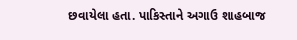છવાયેલા હતા. પાકિસ્તાને અગાઉ શાહબાજ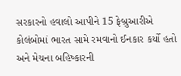સરકારનો હવાલો આપીને 15 ફેબ્રુઆરીએ કોલંબોમાં ભારત સામે રમવાનો ઈનકાર કર્યો હતો અને મેચના બહિષ્કારની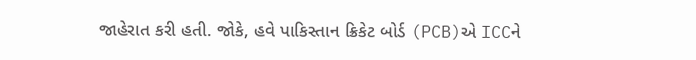જાહેરાત કરી હતી. જોકે, હવે પાકિસ્તાન ક્રિકેટ બોર્ડ (PCB)એ ICCને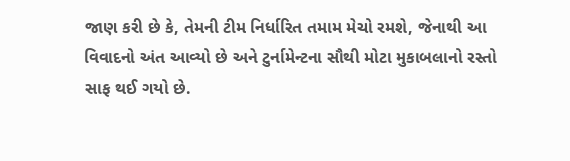જાણ કરી છે કે, તેમની ટીમ નિર્ધારિત તમામ મેચો રમશે, જેનાથી આ વિવાદનો અંત આવ્યો છે અને ટુર્નામેન્ટના સૌથી મોટા મુકાબલાનો રસ્તો સાફ થઈ ગયો છે.